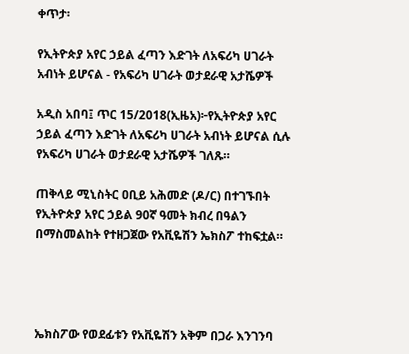ቀጥታ፡

የኢትዮጵያ አየር ኃይል ፈጣን እድገት ለአፍሪካ ሀገራት አብነት ይሆናል - የአፍሪካ ሀገራት ወታደራዊ አታሼዎች

አዲስ አበባ፤ ጥር 15/2018(ኢዜአ)፦የኢትዮጵያ አየር ኃይል ፈጣን እድገት ለአፍሪካ ሀገራት አብነት ይሆናል ሲሉ የአፍሪካ ሀገራት ወታደራዊ አታሼዎች ገለጹ።

ጠቅላይ ሚኒስትር ዐቢይ አሕመድ (ዶ/ር) በተገኙበት የኢትዮጵያ አየር ኃይል 90ኛ ዓመት ክብረ በዓልን በማስመልከት የተዘጋጀው የአቪዬሽን ኤክስፖ ተከፍቷል።




ኤክስፖው የወደፊቱን የአቪዬሽን አቅም በጋራ እንገንባ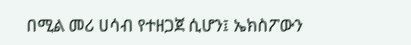በሚል መሪ ሀሳብ የተዘጋጀ ሲሆን፤ ኤክስፖውን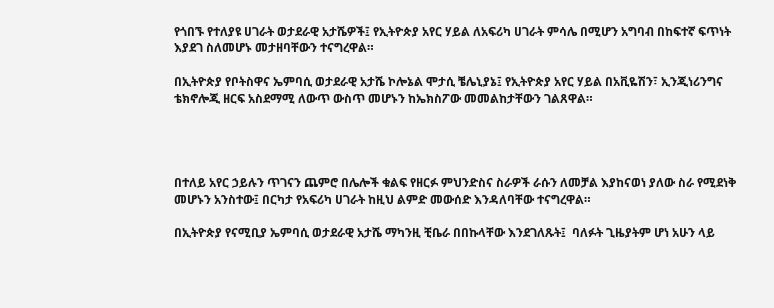የጎበኙ የተለያዩ ሀገራት ወታደራዊ አታሼዎች፤ የኢትዮጵያ አየር ሃይል ለአፍሪካ ሀገራት ምሳሌ በሚሆን አግባብ በከፍተኛ ፍጥነት እያደገ ስለመሆኑ መታዘባቸውን ተናግረዋል።

በኢትዮጵያ የቦትስዋና ኤምባሲ ወታደራዊ አታሼ ኮሎኔል ሞታሲ ቼሌኒያኔ፤ የኢትዮጵያ አየር ሃይል በአቪዬሽን፣ ኢንጂነሪንግና ቴክኖሎጂ ዘርፍ አስደማሚ ለውጥ ውስጥ መሆኑን ከኤክስፖው መመልከታቸውን ገልጸዋል።




በተለይ አየር ኃይሉን ጥገናን ጨምሮ በሌሎች ቁልፍ የዘርፉ ምህንድስና ስራዎች ራሱን ለመቻል እያከናወነ ያለው ስራ የሚደነቅ መሆኑን አንስተው፤ በርካታ የአፍሪካ ሀገራት ከዚህ ልምድ መውሰድ እንዳለባቸው ተናግረዋል።

በኢትዮጵያ የናሚቢያ ኤምባሲ ወታደራዊ አታሼ ማካንዚ ቺቤራ በበኩላቸው እንደገለጹት፤  ባለፉት ጊዜያትም ሆነ አሁን ላይ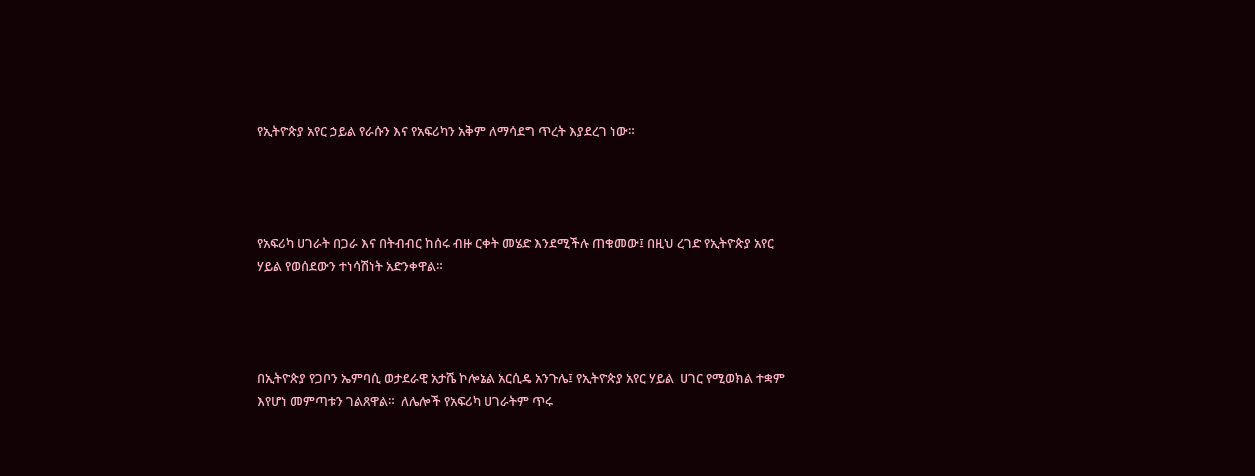የኢትዮጵያ አየር ኃይል የራሱን እና የአፍሪካን አቅም ለማሳደግ ጥረት እያደረገ ነው።




የአፍሪካ ሀገራት በጋራ እና በትብብር ከሰሩ ብዙ ርቀት መሄድ እንደሚችሉ ጠቁመው፤ በዚህ ረገድ የኢትዮጵያ አየር ሃይል የወሰደውን ተነሳሽነት አድንቀዋል።




በኢትዮጵያ የጋቦን ኤምባሲ ወታደራዊ አታሼ ኮሎኔል አርሲዴ አንጉሌ፤ የኢትዮጵያ አየር ሃይል  ሀገር የሚወክል ተቋም እየሆነ መምጣቱን ገልጸዋል።  ለሌሎች የአፍሪካ ሀገራትም ጥሩ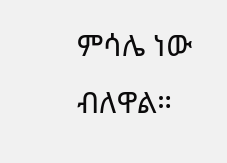ምሳሌ ነው ብለዋል።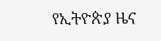የኢትዮጵያ ዜና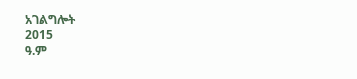አገልግሎት
2015
ዓ.ም